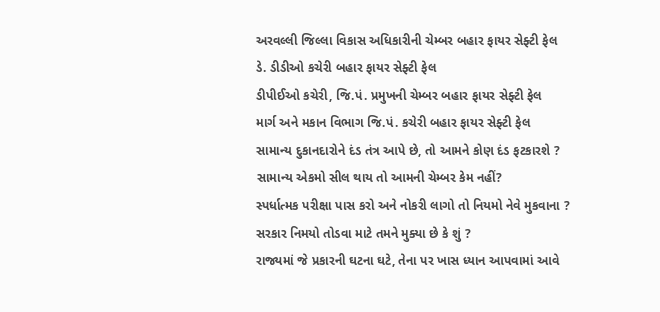અરવલ્લી જિલ્લા વિકાસ અધિકારીની ચેમ્બર બહાર ફાયર સેફ્ટી ફેલ
ડે. ડીડીઓ કચેરી બહાર ફાયર સેફ્ટી ફેલ
ડીપીઈઓ કચેરી, જિ.પં. પ્રમુખની ચેમ્બર બહાર ફાયર સેફ્ટી ફેલ
માર્ગ અને મકાન વિભાગ જિ.પં. કચેરી બહાર ફાયર સેફ્ટી ફેલ
સામાન્ય દુકાનદારોને દંડ તંત્ર આપે છે, તો આમને કોણ દંડ ફટકારશે ?
સામાન્ય એકમો સીલ થાય તો આમની ચેમ્બર કેમ નહીં?
સ્પર્ધાત્મક પરીક્ષા પાસ કરો અને નોકરી લાગો તો નિયમો નેવે મુકવાના ?
સરકાર નિમયો તોડવા માટે તમને મુક્યા છે કે શું ?
રાજ્યમાં જે પ્રકારની ઘટના ઘટે, તેના પર ખાસ ધ્યાન આપવામાં આવે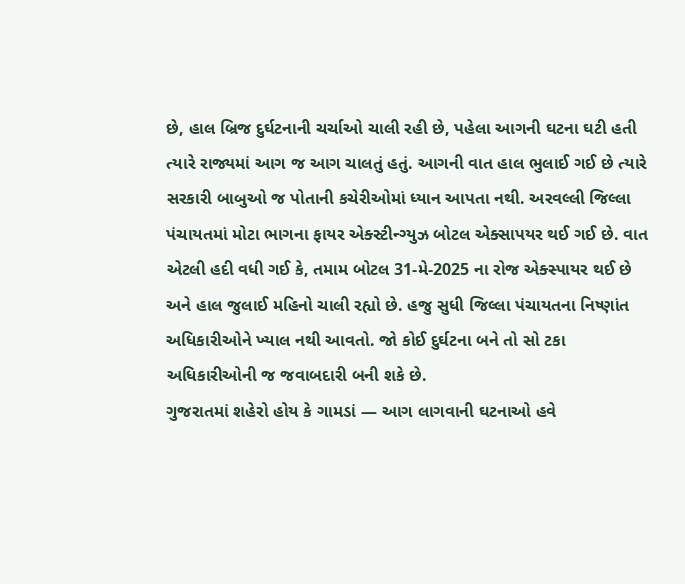છે, હાલ બ્રિજ દુર્ઘટનાની ચર્ચાઓ ચાલી રહી છે, પહેલા આગની ઘટના ઘટી હતી ત્યારે રાજ્યમાં આગ જ આગ ચાલતું હતું. આગની વાત હાલ ભુલાઈ ગઈ છે ત્યારે સરકારી બાબુઓ જ પોતાની કચેરીઓમાં ધ્યાન આપતા નથી. અરવલ્લી જિલ્લા પંચાયતમાં મોટા ભાગના ફાયર એક્સ્ટીન્ગ્યુઝ બોટલ એક્સાપયર થઈ ગઈ છે. વાત એટલી હદી વધી ગઈ કે, તમામ બોટલ 31-મે-2025 ના રોજ એક્સ્પાયર થઈ છે અને હાલ જુલાઈ મહિનો ચાલી રહ્યો છે. હજુ સુધી જિલ્લા પંચાયતના નિષ્ણાંત અધિકારીઓને ખ્યાલ નથી આવતો. જો કોઈ દુર્ઘટના બને તો સો ટકા અધિકારીઓની જ જવાબદારી બની શકે છે.
ગુજરાતમાં શહેરો હોય કે ગામડાં — આગ લાગવાની ઘટનાઓ હવે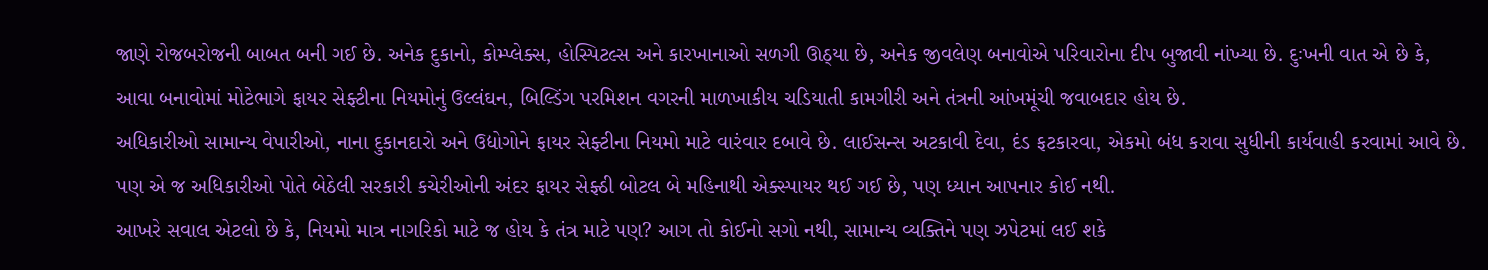જાણે રોજબરોજની બાબત બની ગઈ છે. અનેક દુકાનો, કોમ્પ્લેક્સ, હોસ્પિટલ્સ અને કારખાનાઓ સળગી ઊઠ્યા છે, અનેક જીવલેણ બનાવોએ પરિવારોના દીપ બુજાવી નાંખ્યા છે. દુઃખની વાત એ છે કે, આવા બનાવોમાં મોટેભાગે ફાયર સેફ્ટીના નિયમોનું ઉલ્લંઘન, બિલ્ડિંગ પરમિશન વગરની માળખાકીય ચડિયાતી કામગીરી અને તંત્રની આંખમૂંચી જવાબદાર હોય છે.
અધિકારીઓ સામાન્ય વેપારીઓ, નાના દુકાનદારો અને ઉદ્યોગોને ફાયર સેફ્ટીના નિયમો માટે વારંવાર દબાવે છે. લાઈસન્સ અટકાવી દેવા, દંડ ફટકારવા, એકમો બંધ કરાવા સુધીની કાર્યવાહી કરવામાં આવે છે. પણ એ જ અધિકારીઓ પોતે બેઠેલી સરકારી કચેરીઓની અંદર ફાયર સેફ્ઠી બોટલ બે મહિનાથી એક્સ્પાયર થઈ ગઈ છે, પણ ધ્યાન આપનાર કોઈ નથી.
આખરે સવાલ એટલો છે કે, નિયમો માત્ર નાગરિકો માટે જ હોય કે તંત્ર માટે પણ? આગ તો કોઈનો સગો નથી, સામાન્ય વ્યક્તિને પણ ઝપેટમાં લઈ શકે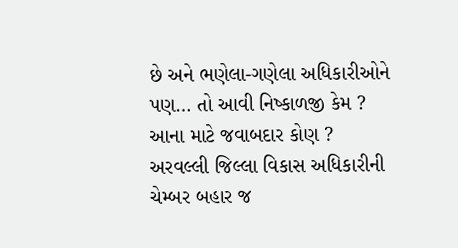છે અને ભણેલા-ગણેલા અધિકારીઓને પણ… તો આવી નિષ્કાળજી કેમ ? આના માટે જવાબદાર કોણ ? અરવલ્લી જિલ્લા વિકાસ અધિકારીની ચેમ્બર બહાર જ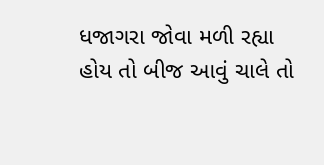ધજાગરા જોવા મળી રહ્યા હોય તો બીજ આવું ચાલે તો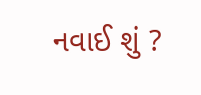નવાઈ શું ?